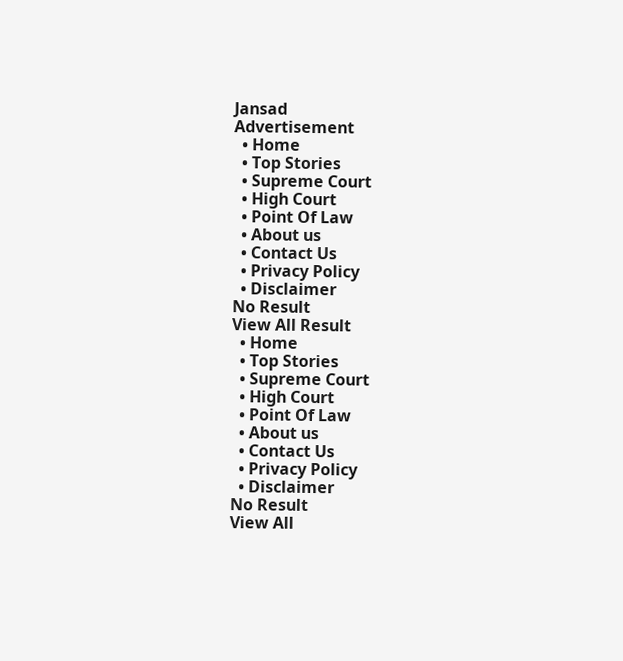Jansad
Advertisement
  • Home
  • Top Stories
  • Supreme Court
  • High Court
  • Point Of Law
  • About us
  • Contact Us
  • Privacy Policy
  • Disclaimer
No Result
View All Result
  • Home
  • Top Stories
  • Supreme Court
  • High Court
  • Point Of Law
  • About us
  • Contact Us
  • Privacy Policy
  • Disclaimer
No Result
View All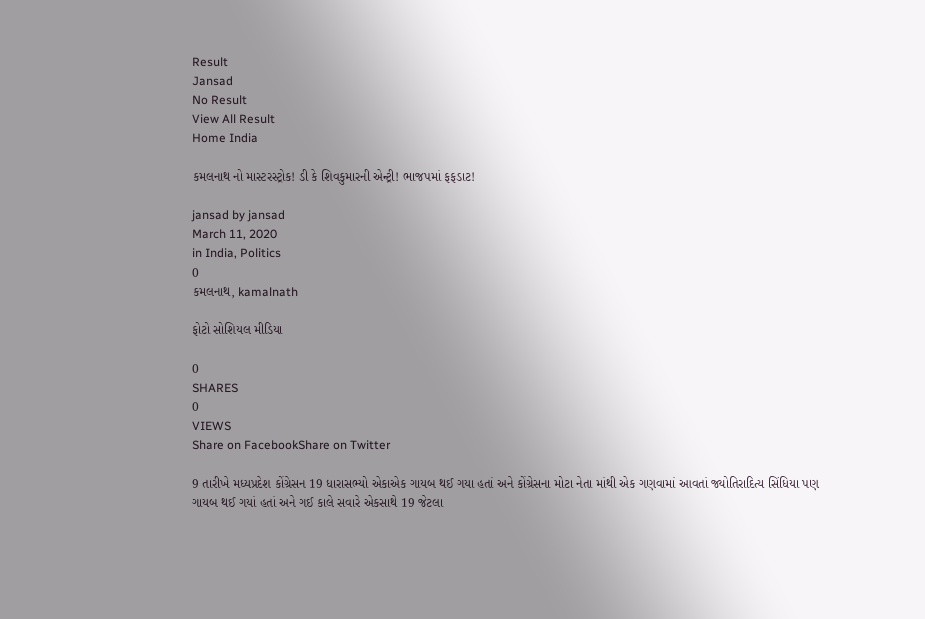Result
Jansad
No Result
View All Result
Home India

કમલનાથ નો માસ્ટરસ્ટ્રોક! ડી કે શિવકુમારની એન્ટ્રી! ભાજપમાં ફફડાટ!

jansad by jansad
March 11, 2020
in India, Politics
0
કમલનાથ, kamalnath

ફોટો સોશિયલ મીડિયા

0
SHARES
0
VIEWS
Share on FacebookShare on Twitter

9 તારીખે મધ્યપ્રદેશ કોંગ્રેસન 19 ધારાસભ્યો એકાએક ગાયબ થઈ ગયા હતાં અને કોંગ્રેસના મોટા નેતા માંથી એક ગણવામાં આવતાં જ્યોતિરાદિત્ય સિંધિયા પણ ગાયબ થઈ ગયાં હતાં અને ગઈ કાલે સવારે એકસાથે 19 જેટલા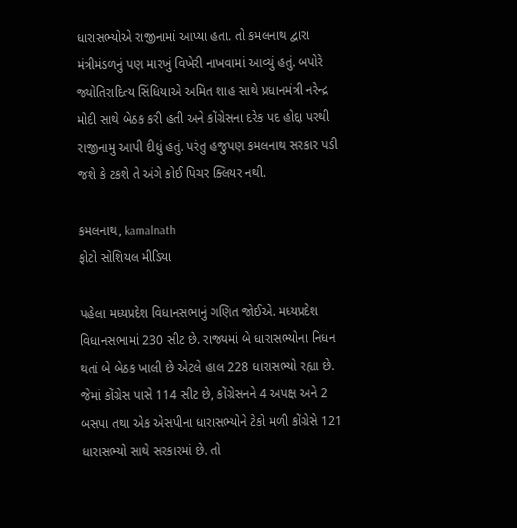ધારાસભ્યોએ રાજીનામાં આપ્યા હતા. તો કમલનાથ દ્વારા મંત્રીમંડળનું પણ મારખું વિખેરી નાખવામાં આવ્યું હતું. બપોરે જ્યોતિરાદિત્ય સિંધિયાએ અમિત શાહ સાથે પ્રધાનમંત્રી નરેન્દ્ર મોદી સાથે બેઠક કરી હતી અને કોંગ્રેસના દરેક પદ હોદ્દા પરથી રાજીનામુ આપી દીધું હતું. પરંતુ હજુપણ કમલનાથ સરકાર પડી જશે કે ટકશે તે અંગે કોઈ પિચર ક્લિયર નથી.

કમલનાથ, kamalnath
ફોટો સોશિયલ મીડિયા

પહેલા મધ્યપ્રદેશ વિધાનસભાનું ગણિત જોઈએ. મધ્યપ્રદેશ વિધાનસભામાં 230 સીટ છે. રાજ્યમાં બે ધારાસભ્યોના નિધન થતાં બે બેઠક ખાલી છે એટલે હાલ 228 ધારાસભ્યો રહ્યા છે. જેમાં કોંગ્રેસ પાસે 114 સીટ છે, કોંગ્રેસનને 4 અપક્ષ અને 2 બસપા તથા એક એસપીના ધારાસભ્યોને ટેકો મળી કોંગ્રેસે 121 ધારાસભ્યો સાથે સરકારમાં છે. તો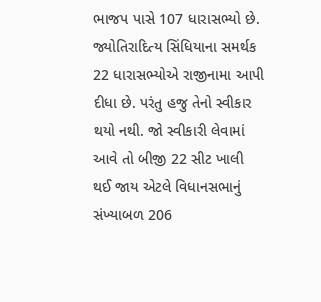ભાજપ પાસે 107 ધારાસભ્યો છે. જ્યોતિરાદિત્ય સિંધિયાના સમર્થક 22 ધારાસભ્યોએ રાજીનામા આપી દીધા છે. પરંતુ હજુ તેનો સ્વીકાર થયો નથી. જો સ્વીકારી લેવામાં આવે તો બીજી 22 સીટ ખાલી થઈ જાય એટલે વિધાનસભાનું સંખ્યાબળ 206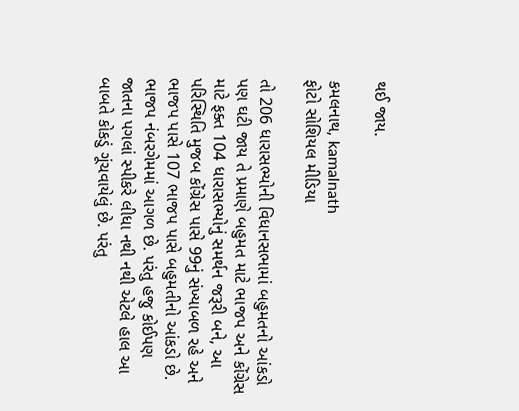થઈ જાય.

કમલનાથ, kamalnath
ફોટો સોશિયલ મીડિયા

તો 206 ધારાસભ્યોની વિધાનસભામાં બહુમતનો આંકડો પણ ઘટી જાય તે પ્રમાણે બહુમત માટે ભાજપ અને કોંગ્રેસ માટે ફક્ત 104 ધારાસભ્યોનું સમર્થન જરૂરી બને, આ પરિસ્થિતિ મુજબ કોંગ્રેસ પાસે 99નું સંખ્યાબળ રહે અને ભાજપ પાસે 107 ભાજપ પાસે બહુમતીનો આંકડો છે. ભાજપ નંબરગેમમાં આગળ છે. પરંતુ હજુ કોઈપણ જાતના પગલાં સ્પીકરે લીધા નથી નથી એટલે હાલ આ બાબતે કોકડું ગૂંચવાયેલું છે. પરંતુ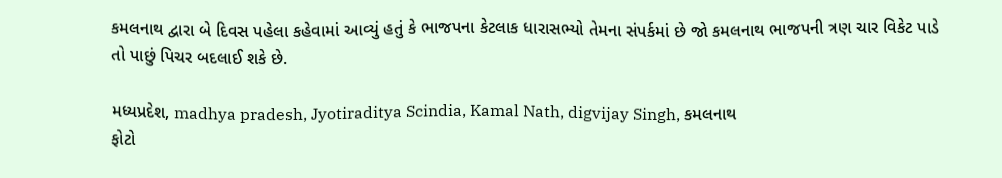કમલનાથ દ્વારા બે દિવસ પહેલા કહેવામાં આવ્યું હતું કે ભાજપના કેટલાક ધારાસભ્યો તેમના સંપર્કમાં છે જો કમલનાથ ભાજપની ત્રણ ચાર વિકેટ પાડે તો પાછું પિચર બદલાઈ શકે છે.

મધ્યપ્રદેશ, madhya pradesh, Jyotiraditya Scindia, Kamal Nath, digvijay Singh, કમલનાથ
ફોટો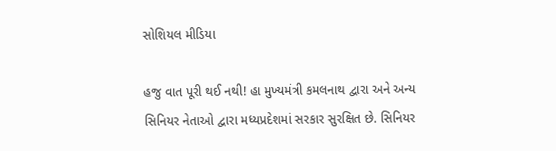સોશિયલ મીડિયા

હજુ વાત પૂરી થઈ નથી! હા મુખ્યમંત્રી કમલનાથ દ્વારા અને અન્ય સિનિયર નેતાઓ દ્વારા મધ્યપ્રદેશમાં સરકાર સુરક્ષિત છે. સિનિયર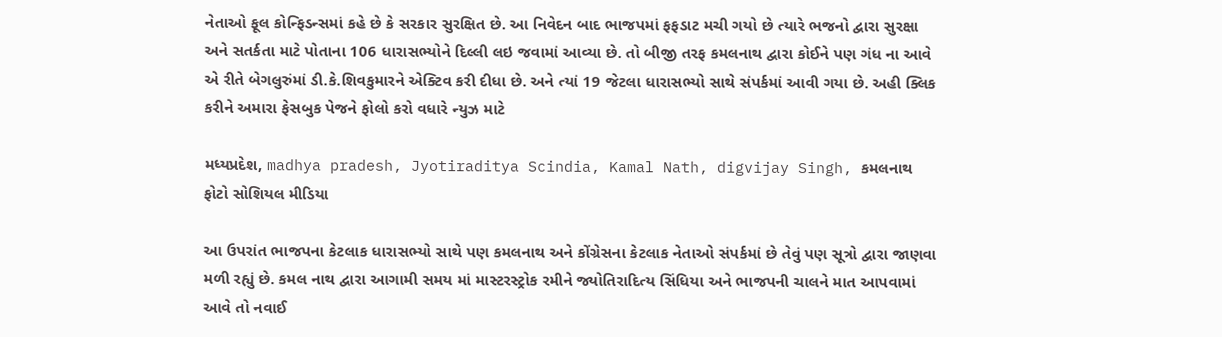નેતાઓ ફૂલ કોન્ફિડન્સમાં કહે છે કે સરકાર સુરક્ષિત છે. આ નિવેદન બાદ ભાજપમાં ફફડાટ મચી ગયો છે ત્યારે ભજનો દ્વારા સુરક્ષા અને સતર્કતા માટે પોતાના 106 ધારાસભ્યોને દિલ્લી લઇ જવામાં આવ્યા છે. તો બીજી તરફ કમલનાથ દ્વારા કોઈને પણ ગંધ ના આવે એ રીતે બેગલુરુંમાં ડી.કે.શિવકુમારને એક્ટિવ કરી દીધા છે. અને ત્યાં 19 જેટલા ધારાસભ્યો સાથે સંપર્કમાં આવી ગયા છે. અહી ક્લિક કરીને અમારા ફેસબુક પેજને ફોલો કરો વધારે ન્યુઝ માટે

મધ્યપ્રદેશ, madhya pradesh, Jyotiraditya Scindia, Kamal Nath, digvijay Singh, કમલનાથ
ફોટો સોશિયલ મીડિયા

આ ઉપરાંત ભાજપના કેટલાક ધારાસભ્યો સાથે પણ કમલનાથ અને કોંગ્રેસના કેટલાક નેતાઓ સંપર્કમાં છે તેવું પણ સૂત્રો દ્વારા જાણવા મળી રહ્યું છે. કમલ નાથ દ્વારા આગામી સમય માં માસ્ટરસ્ટ્રોક રમીને જ્યોતિરાદિત્ય સિંધિયા અને ભાજપની ચાલને માત આપવામાં આવે તો નવાઈ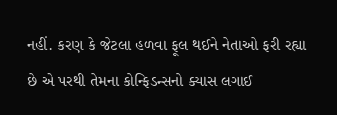નહીં. કરણ કે જેટલા હળવા ફૂલ થઈને નેતાઓ ફરી રહ્યા છે એ પરથી તેમના કોન્ફિડન્સનો ક્યાસ લગાઈ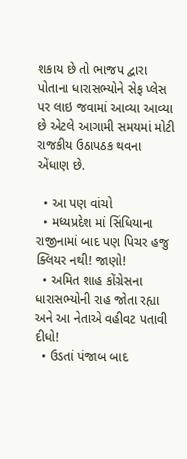શકાય છે તો ભાજપ દ્વારા પોતાના ધારાસભ્યોને સેફ પ્લેસ પર લાઇ જવામાં આવ્યા આવ્યા છે એટલે આગામી સમયમાં મોટી રાજકીય ઉઠાપઠક થવના એંધાણ છે.

  • આ પણ વાંચો
  • મધ્યપ્રદેશ માં સિંધિયાના રાજીનામાં બાદ પણ પિચર હજુ ક્લિયર નથી! જાણો!
  • અમિત શાહ કોંગ્રેસના ધારાસભ્યોની રાહ જોતા રહ્યા અને આ નેતાએ વહીવટ પતાવી દીધો!
  • ઉડતાં પંજાબ બાદ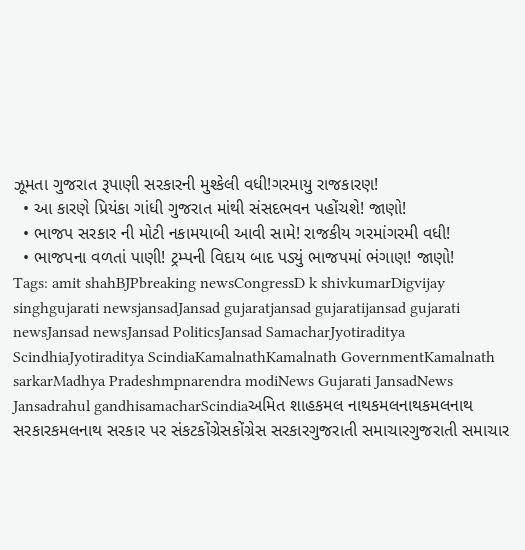ઝૂમતા ગુજરાત રૂપાણી સરકારની મુશ્કેલી વધી!ગરમાયુ રાજકારણ!
  • આ કારણે પ્રિયંકા ગાંધી ગુજરાત માંથી સંસદભવન પહોંચશે! જાણો!
  • ભાજપ સરકાર ની મોટી નકામયાબી આવી સામે! રાજકીય ગરમાંગરમી વધી!
  • ભાજપના વળતાં પાણી! ટ્રમ્પની વિદાય બાદ પડ્યું ભાજપમાં ભંગાણ! જાણો!
Tags: amit shahBJPbreaking newsCongressD k shivkumarDigvijay singhgujarati newsjansadJansad gujaratjansad gujaratijansad gujarati newsJansad newsJansad PoliticsJansad SamacharJyotiraditya ScindhiaJyotiraditya ScindiaKamalnathKamalnath GovernmentKamalnath sarkarMadhya Pradeshmpnarendra modiNews Gujarati JansadNews Jansadrahul gandhisamacharScindiaઅમિત શાહકમલ નાથકમલનાથકમલનાથ સરકારકમલનાથ સરકાર પર સંકટકોંગ્રેસકોંગ્રેસ સરકારગુજરાતી સમાચારગુજરાતી સમાચાર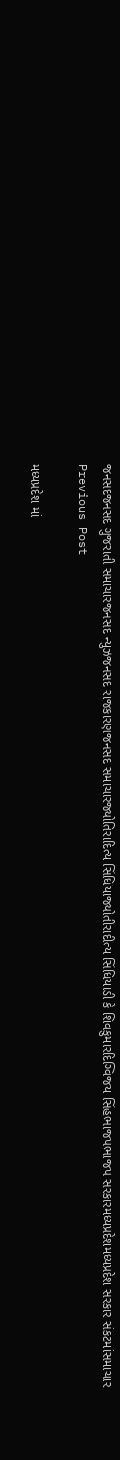જનસદજનસદ ગુજરાતી સમાચારજનસદ ન્યુઝજનસદ રાજકારણજનસદ સમાચારજ્યોતિરાદિત્ય સિંધિયાજ્યોતીરાદીત્ય સિંધિયાડી કે શિવકુમારદિગ્વિજય સિંહભાજપભાજપ સરકારમધ્યપ્રદેશમધ્યપ્રદેશ સરકાર સંકટમાંસમાચાર
Previous Post

મધ્યપ્રદેશ માં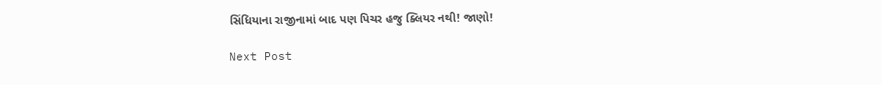સિંધિયાના રાજીનામાં બાદ પણ પિચર હજુ ક્લિયર નથી! જાણો!

Next Post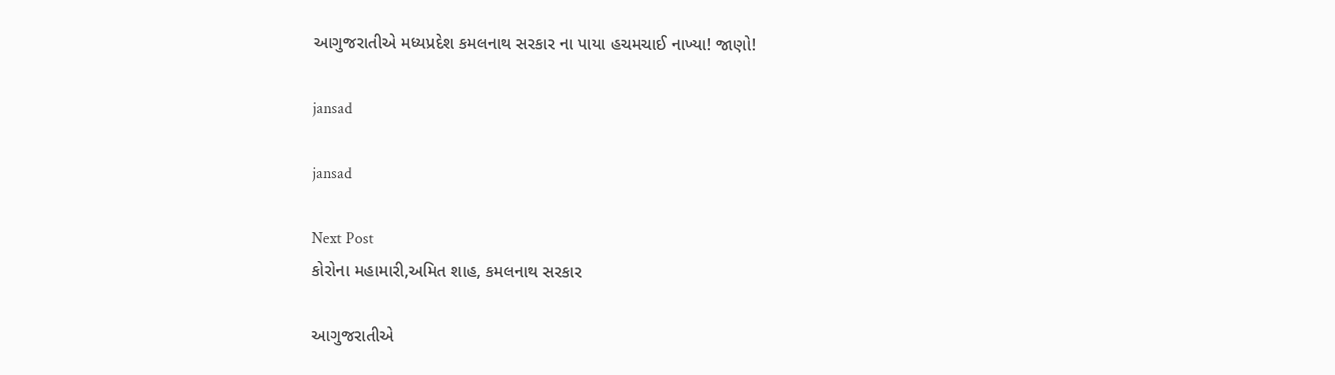આગુજરાતીએ મધ્યપ્રદેશ કમલનાથ સરકાર ના પાયા હચમચાઈ નાખ્યા! જાણો!

jansad

jansad

Next Post
કોરોના મહામારી,અમિત શાહ, કમલનાથ સરકાર

આગુજરાતીએ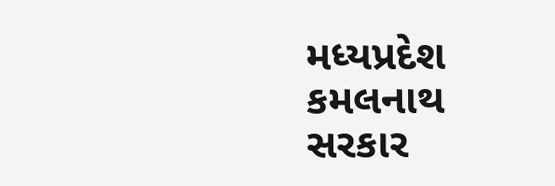મધ્યપ્રદેશ કમલનાથ સરકાર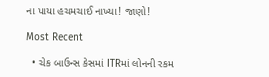ના પાયા હચમચાઈ નાખ્યા! જાણો!

Most Recent

  • ચેક બાઉન્સ કેસમાં ITRમાં લોનની રકમ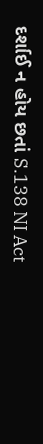દર્શાઈ ન હોય છતાં S.138 NI Act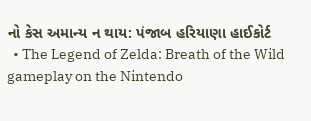નો કેસ અમાન્ય ન થાય: પંજાબ હરિયાણા હાઈકોર્ટ
  • The Legend of Zelda: Breath of the Wild gameplay on the Nintendo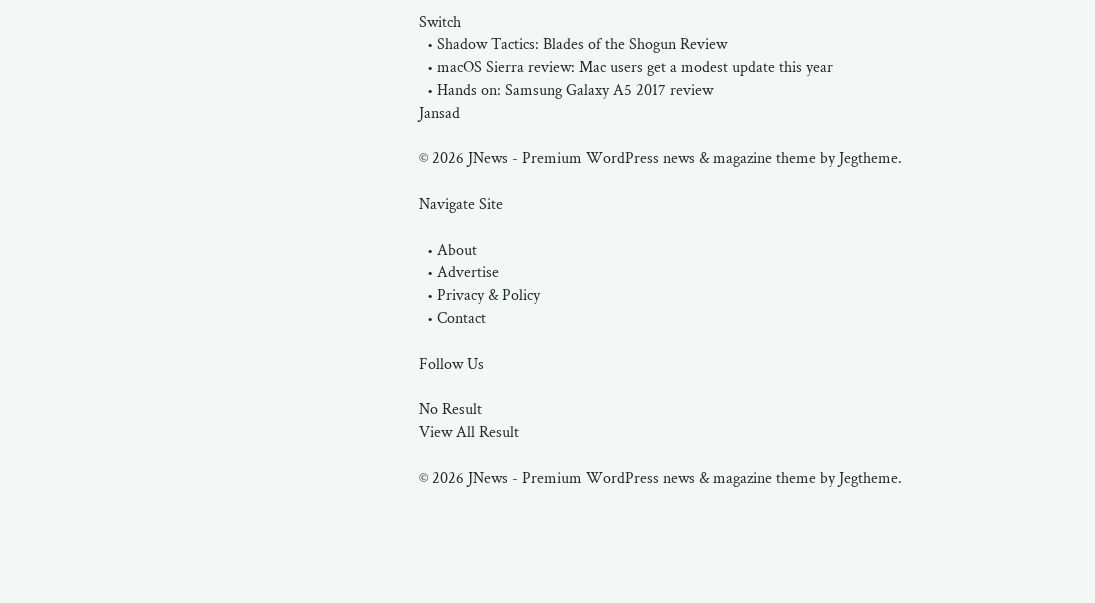Switch
  • Shadow Tactics: Blades of the Shogun Review
  • macOS Sierra review: Mac users get a modest update this year
  • Hands on: Samsung Galaxy A5 2017 review
Jansad

© 2026 JNews - Premium WordPress news & magazine theme by Jegtheme.

Navigate Site

  • About
  • Advertise
  • Privacy & Policy
  • Contact

Follow Us

No Result
View All Result

© 2026 JNews - Premium WordPress news & magazine theme by Jegtheme.